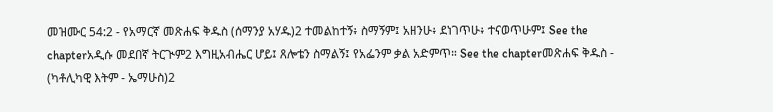መዝሙር 54:2 - የአማርኛ መጽሐፍ ቅዱስ (ሰማንያ አሃዱ)2 ተመልከተኝ፥ ስማኝም፤ አዘንሁ፥ ደነገጥሁ፥ ተናወጥሁም፤ See the chapterአዲሱ መደበኛ ትርጒም2 እግዚአብሔር ሆይ፤ ጸሎቴን ስማልኝ፤ የአፌንም ቃል አድምጥ። See the chapterመጽሐፍ ቅዱስ - (ካቶሊካዊ እትም - ኤማሁስ)2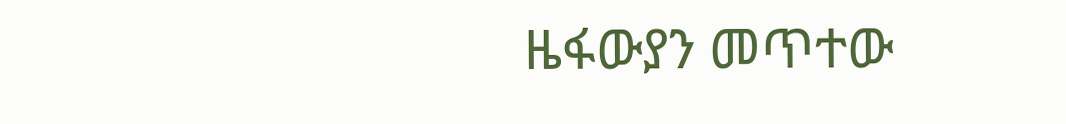ዜፋውያን መጥተው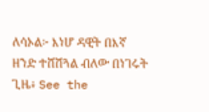ለሳኦል፦ እነሆ ዳዊት በእኛ ዘንድ ተሸሽጓል ብለው በነገሩት ጊዜ፥ See the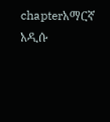chapterአማርኛ አዲሱ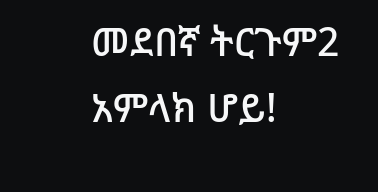መደበኛ ትርጉም2 አምላክ ሆይ!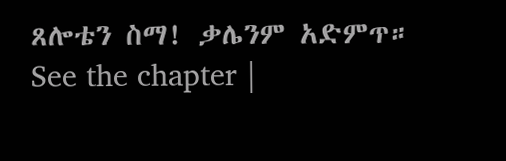ጸሎቴን ስማ! ቃሌንም አድምጥ። See the chapter |